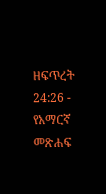ዘፍጥረት 24:26 - የአማርኛ መጽሐፍ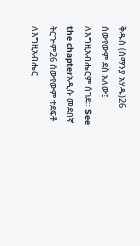ቅዱስ (ሰማንያ አሃዱ)26 ሰውየውም ደስ አለው፤ ለእግዚአብሔርም ሰገደ። See the chapterአዲሱ መደበኛ ትርጒም26 ሰውየውም ተደፍቶ ለእግዚአብሔር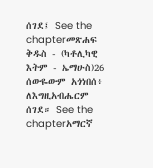ሰገደ፤ See the chapterመጽሐፍ ቅዱስ - (ካቶሊካዊ እትም - ኤማሁስ)26 ሰውዬውም አጎነበሰ፥ ለእግዚአብሔርም ሰገደ። See the chapterአማርኛ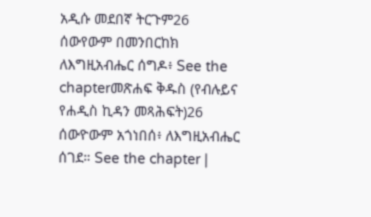አዲሱ መደበኛ ትርጉም26 ሰውየውም በመንበርከክ ለእግዚአብሔር ሰግዶ፥ See the chapterመጽሐፍ ቅዱስ (የብሉይና የሐዲስ ኪዳን መጻሕፍት)26 ሰውዮውም አጎነበሰ፥ ለእግዚአብሔር ሰገደ። See the chapter |